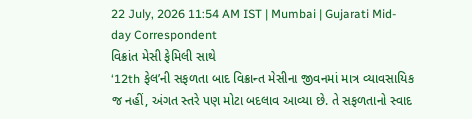22 July, 2026 11:54 AM IST | Mumbai | Gujarati Mid-day Correspondent
વિક્રાંત મેસી ફેમિલી સાથે
‘12th ફેલ’ની સફળતા બાદ વિક્રાન્ત મેસીના જીવનમાં માત્ર વ્યાવસાયિક જ નહીં, અંગત સ્તરે પણ મોટા બદલાવ આવ્યા છે. તે સફળતાનો સ્વાદ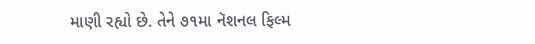માણી રહ્યો છે. તેને ૭૧મા નૅશનલ ફિલ્મ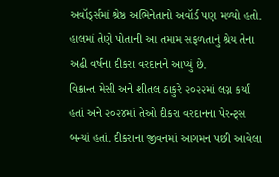અવૉર્ડ્સમાં શ્રેષ્ઠ અભિનેતાનો અવૉર્ડ પણ મળ્યો હતો. હાલમાં તેણે પોતાની આ તમામ સફળતાનું શ્રેય તેના અઢી વર્ષના દીકરા વરદાનને આપ્યું છે.
વિક્રાન્ત મેસી અને શીતલ ઠાકુરે ૨૦૨૨માં લગ્ન કર્યાં હતાં અને ૨૦૨૪માં તેઓ દીકરા વરદાનના પેરન્ટ્સ બન્યાં હતાં. દીકરાના જીવનમાં આગમન પછી આવેલા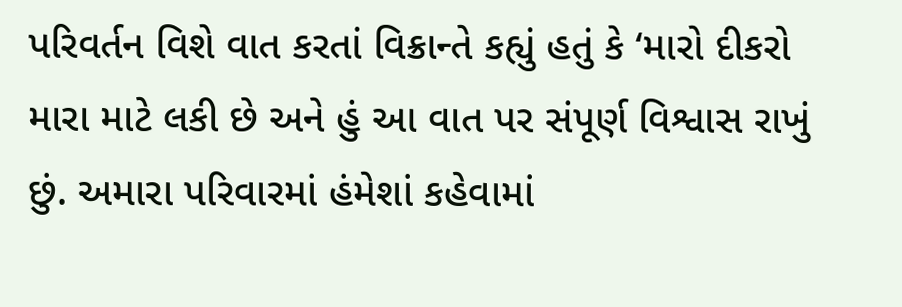પરિવર્તન વિશે વાત કરતાં વિક્રાન્તે કહ્યું હતું કે ‘મારો દીકરો મારા માટે લકી છે અને હું આ વાત પર સંપૂર્ણ વિશ્વાસ રાખું છું. અમારા પરિવારમાં હંમેશાં કહેવામાં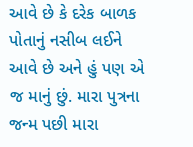આવે છે કે દરેક બાળક પોતાનું નસીબ લઈને આવે છે અને હું પણ એ જ માનું છું. મારા પુત્રના જન્મ પછી મારા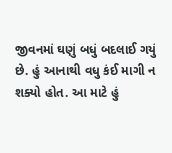જીવનમાં ઘણું બધું બદલાઈ ગયું છે. હું આનાથી વધુ કંઈ માગી ન શક્યો હોત. આ માટે હું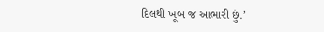દિલથી ખૂબ જ આભારી છું.’